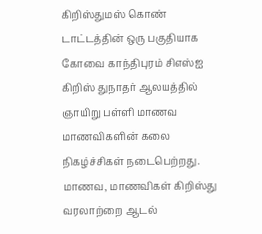கிறிஸ்துமஸ் கொண் டாட்டத்தின் ஒரு பகுதியாக கோவை காந்திபுரம் சிஎஸ்ஐ கிறிஸ் துநாதர் ஆலயத்தில் ஞாயிறு பள்ளி மாணவ மாணவிகளின் கலை நிகழ்ச்சிகள் நடைபெற்றது.
மாணவ, மாணவிகள் கிறிஸ்து வரலாற்றை ஆடல்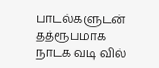பாடல்களுடன் தத்ரூபமாக நாடக வடி வில்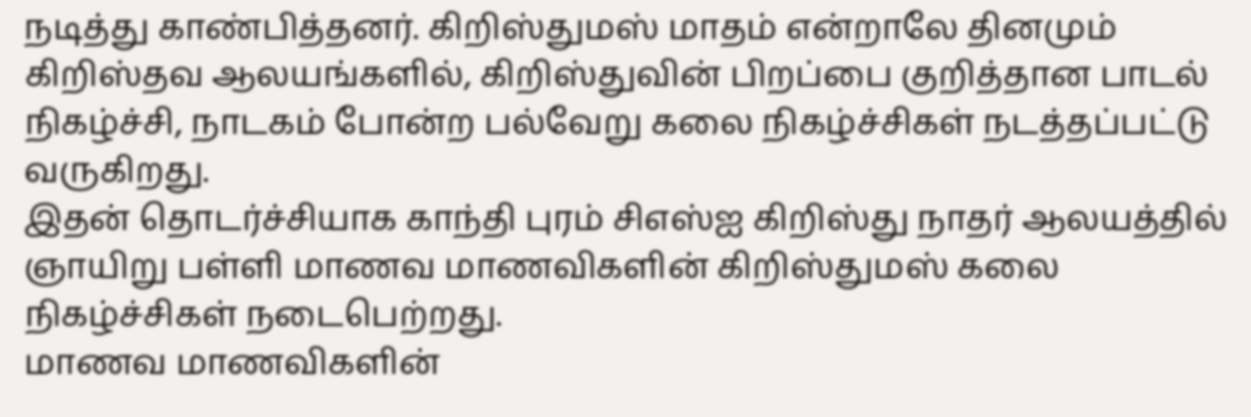நடித்து காண்பித்தனர். கிறிஸ்துமஸ் மாதம் என்றாலே தினமும் கிறிஸ்தவ ஆலயங்களில், கிறிஸ்துவின் பிறப்பை குறித்தான பாடல் நிகழ்ச்சி, நாடகம் போன்ற பல்வேறு கலை நிகழ்ச்சிகள் நடத்தப்பட்டு வருகிறது.
இதன் தொடர்ச்சியாக காந்தி புரம் சிஎஸ்ஐ கிறிஸ்து நாதர் ஆலயத்தில் ஞாயிறு பள்ளி மாணவ மாணவிகளின் கிறிஸ்துமஸ் கலை நிகழ்ச்சிகள் நடைபெற்றது.
மாணவ மாணவிகளின்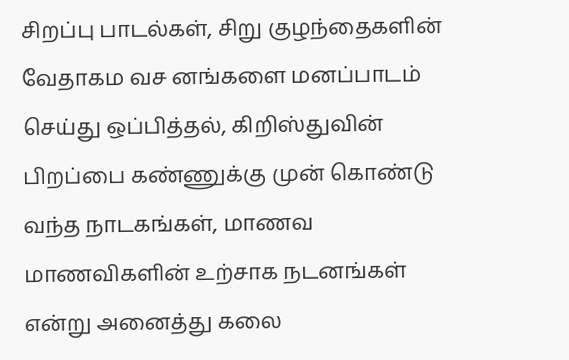சிறப்பு பாடல்கள், சிறு குழந்தைகளின் வேதாகம வச னங்களை மனப்பாடம் செய்து ஒப்பித்தல், கிறிஸ்துவின் பிறப்பை கண்ணுக்கு முன் கொண்டு வந்த நாடகங்கள், மாணவ மாணவிகளின் உற்சாக நடனங்கள் என்று அனைத்து கலை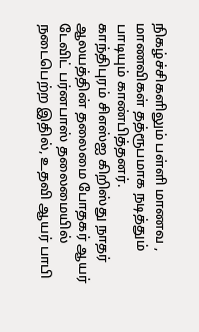நிகழ்ச்சிகளிலும் பள்ளி மாணவ , மாணவிகள் தத்ரூபமாக நடித்தும் பாடியும் காண்பித்தனர்.
காந்திபுரம் சிஎஸ்ஐ கிறிஸ்து நாதர் ஆலயத்தின் தலைமை போதகர் ஆயர் டேவிட் பர்னபாஸ் தலைமையில் நடைபெற்ற இதில், உதவி ஆயர் பாபி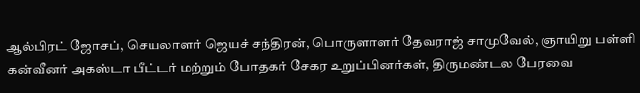ஆல்பிரட் ஜோசப், செயலாளர் ஜெயச் சந்திரன், பொருளாளர் தேவராஜ் சாமுவேல், ஞாயிறு பள்ளி கன்வீனர் அகஸ்டா பீட்டர் மற்றும் போதகர் சேகர உறுப்பினர்கள், திருமண்டல பேரவை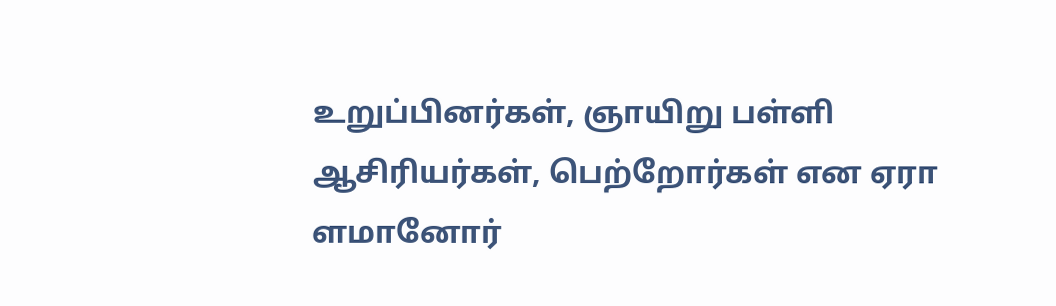உறுப்பினர்கள், ஞாயிறு பள்ளி ஆசிரியர்கள், பெற்றோர்கள் என ஏரா ளமானோர்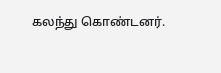கலந்து கொண்டனர்.